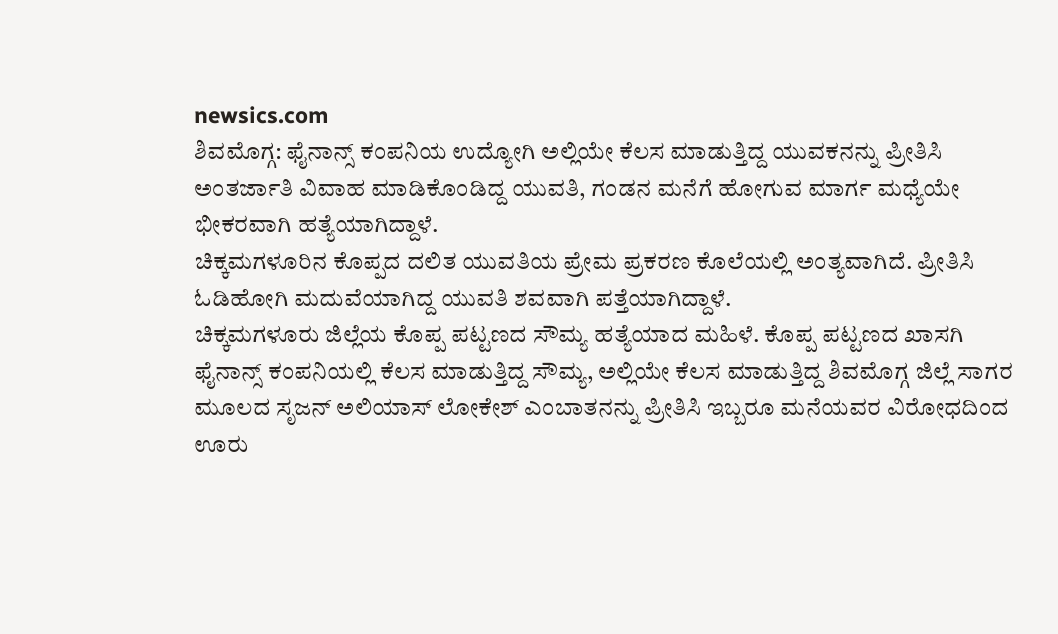newsics.com
ಶಿವಮೊಗ್ಗ: ಫೈನಾನ್ಸ್ ಕಂಪನಿಯ ಉದ್ಯೋಗಿ ಅಲ್ಲಿಯೇ ಕೆಲಸ ಮಾಡುತ್ತಿದ್ದ ಯುವಕನನ್ನು ಪ್ರೀತಿಸಿ ಅಂತರ್ಜಾತಿ ವಿವಾಹ ಮಾಡಿಕೊಂಡಿದ್ದ ಯುವತಿ, ಗಂಡನ ಮನೆಗೆ ಹೋಗುವ ಮಾರ್ಗ ಮಧ್ಯೆಯೇ ಭೀಕರವಾಗಿ ಹತ್ಯೆಯಾಗಿದ್ದಾಳೆ.
ಚಿಕ್ಕಮಗಳೂರಿನ ಕೊಪ್ಪದ ದಲಿತ ಯುವತಿಯ ಪ್ರೇಮ ಪ್ರಕರಣ ಕೊಲೆಯಲ್ಲಿ ಅಂತ್ಯವಾಗಿದೆ. ಪ್ರೀತಿಸಿ ಓಡಿಹೋಗಿ ಮದುವೆಯಾಗಿದ್ದ ಯುವತಿ ಶವವಾಗಿ ಪತ್ತೆಯಾಗಿದ್ದಾಳೆ.
ಚಿಕ್ಕಮಗಳೂರು ಜಿಲ್ಲೆಯ ಕೊಪ್ಪ ಪಟ್ಟಣದ ಸೌಮ್ಯ ಹತ್ಯೆಯಾದ ಮಹಿಳೆ. ಕೊಪ್ಪ ಪಟ್ಟಣದ ಖಾಸಗಿ ಫೈನಾನ್ಸ್ ಕಂಪನಿಯಲ್ಲಿ ಕೆಲಸ ಮಾಡುತ್ತಿದ್ದ ಸೌಮ್ಯ, ಅಲ್ಲಿಯೇ ಕೆಲಸ ಮಾಡುತ್ತಿದ್ದ ಶಿವಮೊಗ್ಗ ಜಿಲ್ಲೆ ಸಾಗರ ಮೂಲದ ಸೃಜನ್ ಅಲಿಯಾಸ್ ಲೋಕೇಶ್ ಎಂಬಾತನನ್ನು ಪ್ರೀತಿಸಿ ಇಬ್ಬರೂ ಮನೆಯವರ ವಿರೋಧದಿಂದ ಊರು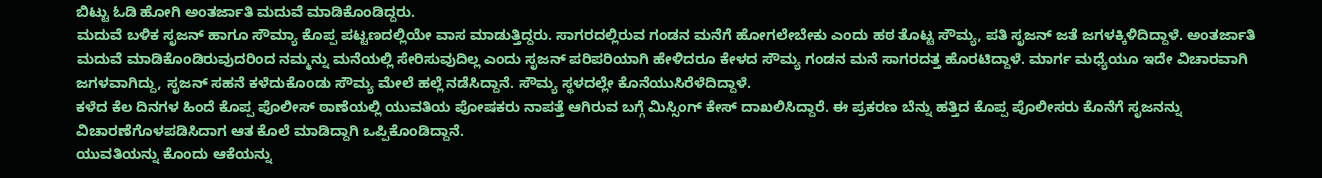ಬಿಟ್ಟು ಓಡಿ ಹೋಗಿ ಅಂತರ್ಜಾತಿ ಮದುವೆ ಮಾಡಿಕೊಂಡಿದ್ದರು.
ಮದುವೆ ಬಳಿಕ ಸೃಜನ್ ಹಾಗೂ ಸೌಮ್ಯಾ ಕೊಪ್ಪ ಪಟ್ಟಣದಲ್ಲಿಯೇ ವಾಸ ಮಾಡುತ್ತಿದ್ದರು. ಸಾಗರದಲ್ಲಿರುವ ಗಂಡನ ಮನೆಗೆ ಹೋಗಲೇಬೇಕು ಎಂದು ಹಠ ತೊಟ್ಟ ಸೌಮ್ಯ, ಪತಿ ಸೃಜನ್ ಜತೆ ಜಗಳಕ್ಕಿಳಿದಿದ್ದಾಳೆ. ಅಂತರ್ಜಾತಿ ಮದುವೆ ಮಾಡಿಕೊಂಡಿರುವುದರಿಂದ ನಮ್ಮನ್ನು ಮನೆಯಲ್ಲಿ ಸೇರಿಸುವುದಿಲ್ಲ ಎಂದು ಸೃಜನ್ ಪರಿಪರಿಯಾಗಿ ಹೇಳಿದರೂ ಕೇಳದ ಸೌಮ್ಯ ಗಂಡನ ಮನೆ ಸಾಗರದತ್ತ ಹೊರಟಿದ್ದಾಳೆ. ಮಾರ್ಗ ಮಧ್ಯೆಯೂ ಇದೇ ವಿಚಾರವಾಗಿ ಜಗಳವಾಗಿದ್ದು, ಸೃಜನ್ ಸಹನೆ ಕಳೆದುಕೊಂಡು ಸೌಮ್ಯ ಮೇಲೆ ಹಲ್ಲೆ ನಡೆಸಿದ್ದಾನೆ. ಸೌಮ್ಯ ಸ್ಥಳದಲ್ಲೇ ಕೊನೆಯುಸಿರೆಳೆದಿದ್ದಾಳೆ.
ಕಳೆದ ಕೆಲ ದಿನಗಳ ಹಿಂದೆ ಕೊಪ್ಪ ಪೊಲೀಸ್ ಠಾಣೆಯಲ್ಲಿ ಯುವತಿಯ ಪೋಷಕರು ನಾಪತ್ತೆ ಆಗಿರುವ ಬಗ್ಗೆ ಮಿಸ್ಸಿಂಗ್ ಕೇಸ್ ದಾಖಲಿಸಿದ್ದಾರೆ. ಈ ಪ್ರಕರಣ ಬೆನ್ನು ಹತ್ತಿದ ಕೊಪ್ಪ ಪೊಲೀಸರು ಕೊನೆಗೆ ಸೃಜನನ್ನು ವಿಚಾರಣೆಗೊಳಪಡಿಸಿದಾಗ ಆತ ಕೊಲೆ ಮಾಡಿದ್ದಾಗಿ ಒಪ್ಪಿಕೊಂಡಿದ್ದಾನೆ.
ಯುವತಿಯನ್ನು ಕೊಂದು ಆಕೆಯನ್ನು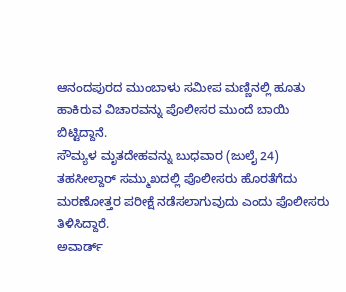ಆನಂದಪುರದ ಮುಂಬಾಳು ಸಮೀಪ ಮಣ್ಣಿನಲ್ಲಿ ಹೂತು ಹಾಕಿರುವ ವಿಚಾರವನ್ನು ಪೊಲೀಸರ ಮುಂದೆ ಬಾಯಿ ಬಿಟ್ಟಿದ್ದಾನೆ.
ಸೌಮ್ಯಳ ಮೃತದೇಹವನ್ನು ಬುಧವಾರ (ಜುಲೈ 24) ತಹಸೀಲ್ದಾರ್ ಸಮ್ಮುಖದಲ್ಲಿ ಪೊಲೀಸರು ಹೊರತೆಗೆದು ಮರಣೋತ್ತರ ಪರೀಕ್ಷೆ ನಡೆಸಲಾಗುವುದು ಎಂದು ಪೊಲೀಸರು ತಿಳಿಸಿದ್ದಾರೆ.
ಅವಾರ್ಡ್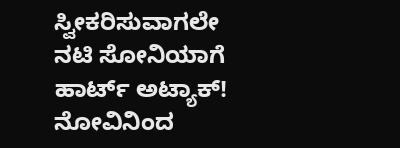ಸ್ವೀಕರಿಸುವಾಗಲೇ ನಟಿ ಸೋನಿಯಾಗೆ ಹಾರ್ಟ್ ಅಟ್ಯಾಕ್! ನೋವಿನಿಂದ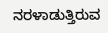ನರಳಾಡುತ್ತಿರುವ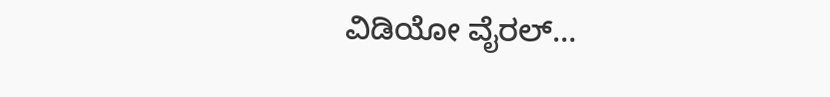ವಿಡಿಯೋ ವೈರಲ್…